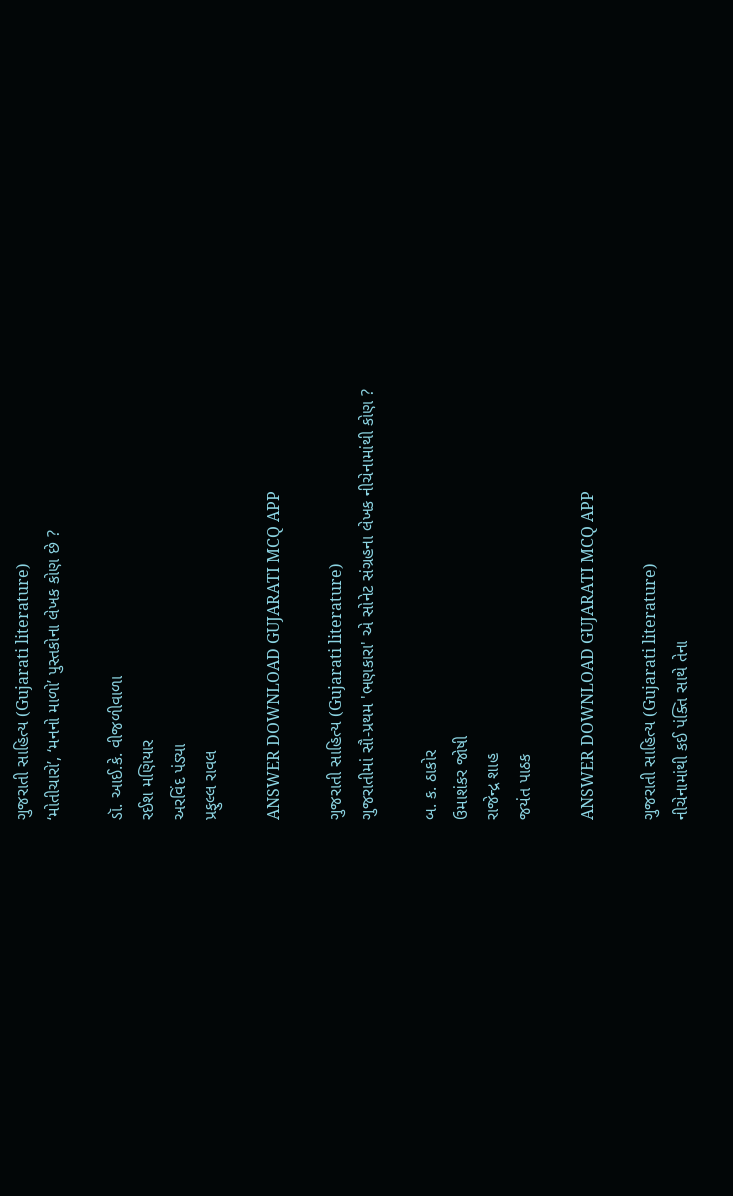ગુજરાતી સાહિત્ય (Gujarati literature)
‘મોતીચારો’, ‘મનનો માળો’ પુસ્તકોના લેખક કોણ છે ?

ડૉ. આઈ.કે. વીજળીવાળા
રઈશ મણિયાર
અરવિંદ પંડ્યા
પ્રફુલ્લ રાવલ

ANSWER DOWNLOAD GUJARATI MCQ APP

ગુજરાતી સાહિત્ય (Gujarati literature)
ગુજરાતીમાં સૌ-પ્રથમ 'ભણકારા' એ સોનેટ સંગ્રહના લેખક નીચેનામાંથી કોણ ?

બ. ક. ઠાકોર
ઉમાશંકર જોષી
રાજેન્દ્ર શાહ
જયંત પાઠક

ANSWER DOWNLOAD GUJARATI MCQ APP

ગુજરાતી સાહિત્ય (Gujarati literature)
નીચેનામાંથી કઈ પંક્તિ સાથે તેના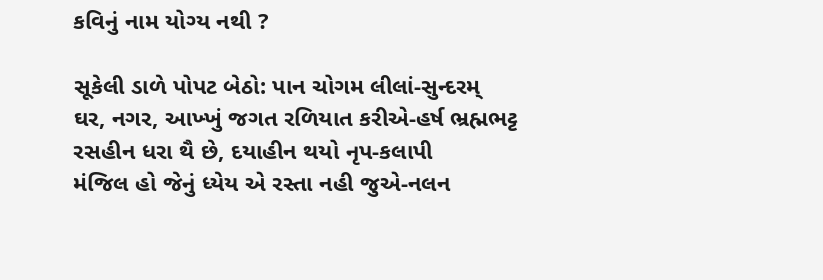કવિનું નામ યોગ્ય નથી ?

સૂકેલી ડાળે પોપટ બેઠો: પાન ચોગમ લીલાં-સુન્દરમ્
ઘર, નગર, આખ્ખું જગત રળિયાત કરીએ-હર્ષ ભ્રહ્મભટ્ટ
રસહીન ધરા થૈ છે, દયાહીન થયો નૃપ-કલાપી
મંજિલ હો જેનું ધ્યેય એ રસ્તા નહી જુએ-નલન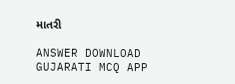માતરી

ANSWER DOWNLOAD GUJARATI MCQ APP